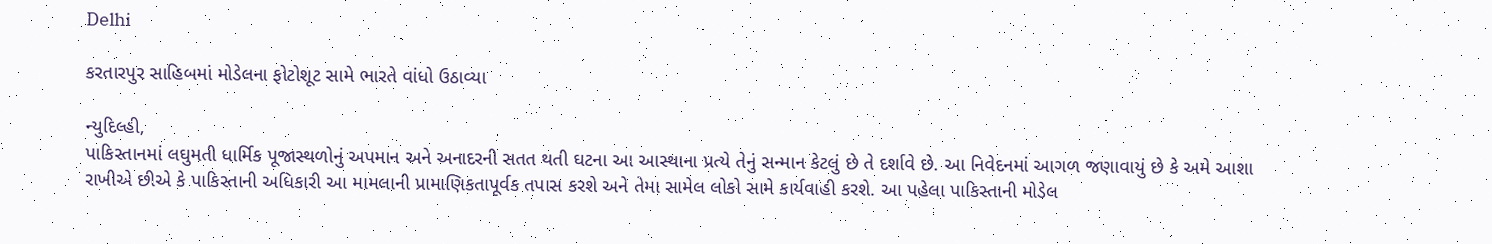Delhi

કરતારપુર સાહિબમાં મોડેલના ફોટોશૂટ સામે ભારતે વાંધો ઉઠાવ્યા

ન્યુદિલ્હી,
પાકિસ્તાનમાં લઘુમતી ધાર્મિક પૂજાસ્થળોનું અપમાન અને અનાદરની સતત થતી ઘટના આ આસ્થાના પ્રત્યે તેનું સન્માન કેટલું છે તે દર્શાવે છે. આ નિવેદનમાં આગળ જણાવાયું છે કે અમે આશા રાખીએ છીએ કે પાકિસ્તાની અધિકારી આ મામલાની પ્રામાણિકતાપૂર્વક તપાસ કરશે અને તેમા સામેલ લોકો સામે કાર્યવાહી કરશે. આ પહેલા પાકિસ્તાની મોડેલ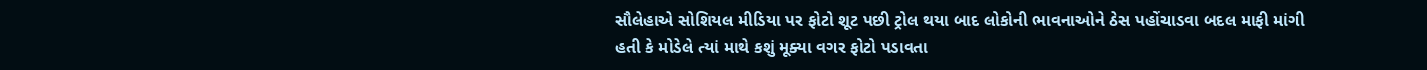સૌલેહાએ સોશિયલ મીડિયા પર ફોટો શૂટ પછી ટ્રોલ થયા બાદ લોકોની ભાવનાઓને ઠેસ પહોંચાડવા બદલ માફી માંગી હતી કે મોડેલે ત્યાં માથે કશું મૂક્યા વગર ફોટો પડાવતા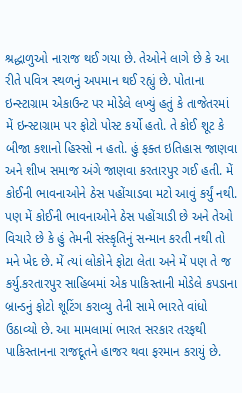શ્રદ્ધાળુઓ નારાજ થઈ ગયા છે. તેઓને લાગે છે કે આ રીતે પવિત્ર સ્થળનું અપમાન થઈ રહ્યું છે. પોતાના ઇન્સ્ટાગ્રામ એકાઉન્ટ પર મોડેલે લખ્યું હતું કે તાજેતરમાં મેં ઇન્સ્ટાગ્રામ પર ફોટો પોસ્ટ કર્યો હતો. તે કોઈ શૂટ કે બીજા કશાનો હિસ્સો ન હતો. હું ફક્ત ઇતિહાસ જાણવા અને શીખ સમાજ અંગે જાણવા કરતારપુર ગઈ હતી. મેં કોઈની ભાવનાઓને ઠેસ પહોંચાડવા મટો આવું કર્યું નથી. પણ મેં કોઈની ભાવનાઓને ઠેસ પહોંચાડી છે અને તેઓ વિચારે છે કે હું તેમની સંસ્કૃતિનું સન્માન કરતી નથી તો મને ખેદ છે. મેં ત્યાં લોકોને ફોટા લેતા અને મેં પણ તે જ કર્યુ.કરતારપુર સાહિબમાં એક પાકિસ્તાની મોડેલે કપડાના બ્રાન્ડનું ફોટો શૂટિંગ કરાવ્યુ તેની સામે ભારતે વાંધો ઉઠાવ્યો છે. આ મામલામાં ભારત સરકાર તરફથી પાકિસ્તાનના રાજદૂતને હાજર થવા ફરમાન કરાયું છે.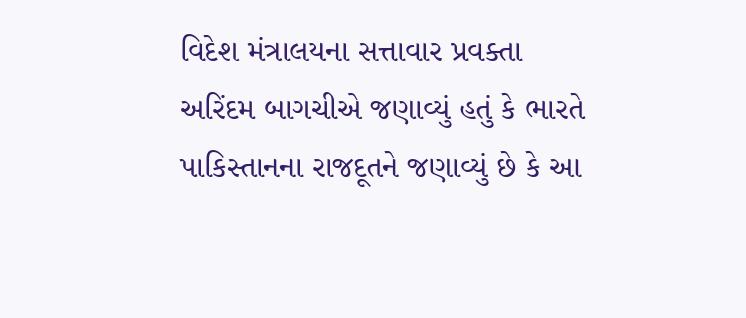વિદેશ મંત્રાલયના સત્તાવાર પ્રવક્તા અરિંદમ બાગચીએ જણાવ્યું હતું કે ભારતે પાકિસ્તાનના રાજદૂતને જણાવ્યું છે કે આ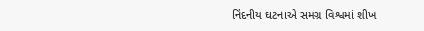નિંદનીય ઘટનાએ સમગ્ર વિશ્વમાં શીખ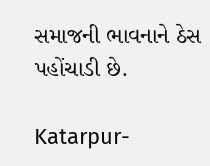સમાજની ભાવનાને ઠેસ પહોંચાડી છે.

Katarpur-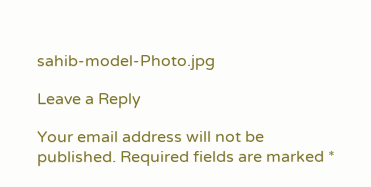sahib-model-Photo.jpg

Leave a Reply

Your email address will not be published. Required fields are marked *